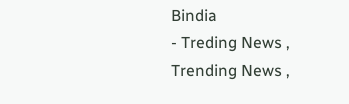Bindia
- Treding News , Trending News ,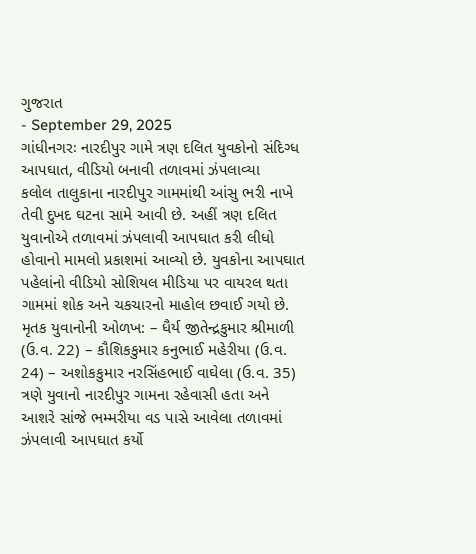ગુજરાત
- September 29, 2025
ગાંધીનગરઃ નારદીપુર ગામે ત્રણ દલિત યુવકોનો સંદિગ્ધ આપઘાત, વીડિયો બનાવી તળાવમાં ઝંપલાવ્યા
કલોલ તાલુકાના નારદીપુર ગામમાંથી આંસુ ભરી નાખે તેવી દુખદ ઘટના સામે આવી છે. અહીં ત્રણ દલિત યુવાનોએ તળાવમાં ઝંપલાવી આપઘાત કરી લીધો હોવાનો મામલો પ્રકાશમાં આવ્યો છે. યુવકોના આપઘાત પહેલાંનો વીડિયો સોશિયલ મીડિયા પર વાયરલ થતા ગામમાં શોક અને ચકચારનો માહોલ છવાઈ ગયો છે. મૃતક યુવાનોની ઓળખ: – ધૈર્ય જીતેન્દ્રકુમાર શ્રીમાળી (ઉ.વ. 22) – કૌશિકકુમાર કનુભાઈ મહેરીયા (ઉ.વ. 24) – અશોકકુમાર નરસિંહભાઈ વાઘેલા (ઉ.વ. 35) ત્રણે યુવાનો નારદીપુર ગામના રહેવાસી હતા અને આશરે સાંજે ભમ્મરીયા વડ પાસે આવેલા તળાવમાં ઝંપલાવી આપઘાત કર્યો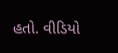હતો. વીડિયો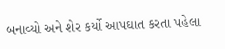બનાવ્યો અને શેર કર્યો આપઘાત કરતા પહેલા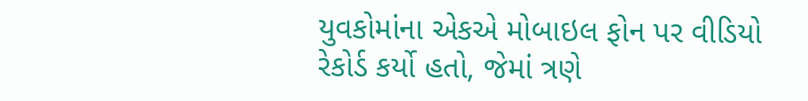યુવકોમાંના એકએ મોબાઇલ ફોન પર વીડિયો રેકોર્ડ કર્યો હતો, જેમાં ત્રણે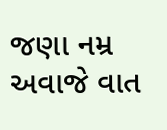જણા નમ્ર અવાજે વાત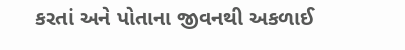કરતાં અને પોતાના જીવનથી અકળાઈ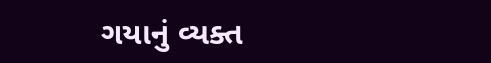ગયાનું વ્યક્ત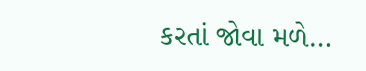કરતાં જોવા મળે…